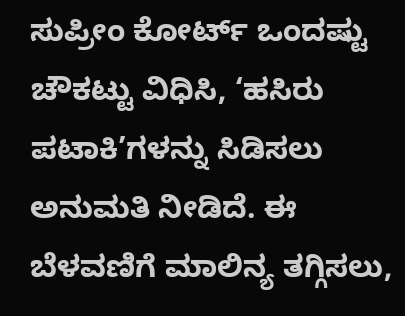ಸುಪ್ರೀಂ ಕೋರ್ಟ್ ಒಂದಷ್ಟು ಚೌಕಟ್ಟು ವಿಧಿಸಿ, ‘ಹಸಿರು ಪಟಾಕಿ’ಗಳನ್ನು ಸಿಡಿಸಲು ಅನುಮತಿ ನೀಡಿದೆ. ಈ ಬೆಳವಣಿಗೆ ಮಾಲಿನ್ಯ ತಗ್ಗಿಸಲು,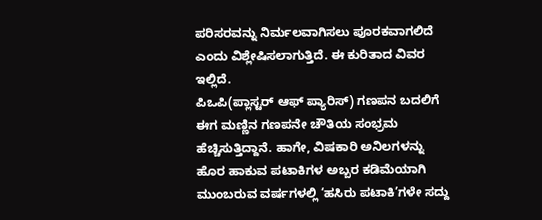ಪರಿಸರವನ್ನು ನಿರ್ಮಲವಾಗಿಸಲು ಪೂರಕವಾಗಲಿದೆ ಎಂದು ವಿಶ್ಲೇಷಿಸಲಾಗುತ್ತಿದೆ. ಈ ಕುರಿತಾದ ವಿವರ ಇಲ್ಲಿದೆ.
ಪಿಒಪಿ(ಪ್ಲಾಸ್ಟರ್ ಆಫ್ ಪ್ಯಾರಿಸ್) ಗಣಪನ ಬದಲಿಗೆ ಈಗ ಮಣ್ಣಿನ ಗಣಪನೇ ಚೌತಿಯ ಸಂಭ್ರಮ ಹೆಚ್ಚಿಸುತ್ತಿದ್ದಾನೆ. ಹಾಗೇ, ವಿಷಕಾರಿ ಅನಿಲಗಳನ್ನು ಹೊರ ಹಾಕುವ ಪಟಾಕಿಗಳ ಅಬ್ಬರ ಕಡಿಮೆಯಾಗಿ ಮುಂಬರುವ ವರ್ಷಗಳಲ್ಲಿ ‘ಹಸಿರು ಪಟಾಕಿ’ಗಳೇ ಸದ್ದು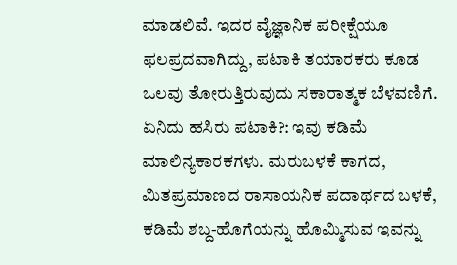ಮಾಡಲಿವೆ. ಇದರ ವೈಜ್ಞಾನಿಕ ಪರೀಕ್ಷೆಯೂ ಫಲಪ್ರದವಾಗಿದ್ದು, ಪಟಾಕಿ ತಯಾರಕರು ಕೂಡ ಒಲವು ತೋರುತ್ತಿರುವುದು ಸಕಾರಾತ್ಮಕ ಬೆಳವಣಿಗೆ.
ಏನಿದು ಹಸಿರು ಪಟಾಕಿ?: ಇವು ಕಡಿಮೆ ಮಾಲಿನ್ಯಕಾರಕಗಳು. ಮರುಬಳಕೆ ಕಾಗದ, ಮಿತಪ್ರಮಾಣದ ರಾಸಾಯನಿಕ ಪದಾರ್ಥದ ಬಳಕೆ, ಕಡಿಮೆ ಶಬ್ದ-ಹೊಗೆಯನ್ನು ಹೊಮ್ಮಿಸುವ ಇವನ್ನು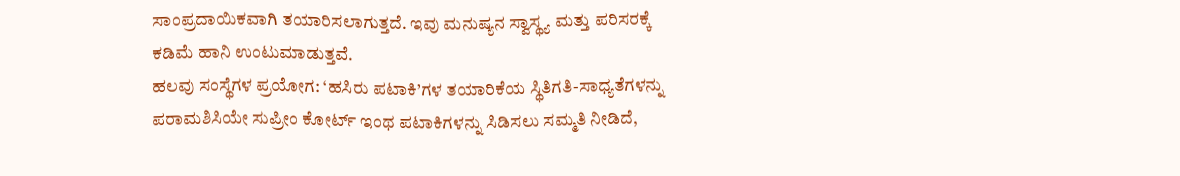ಸಾಂಪ್ರದಾಯಿಕವಾಗಿ ತಯಾರಿಸಲಾಗುತ್ತದೆ. ಇವು ಮನುಷ್ಯನ ಸ್ವಾಸ್ಥ್ಯ ಮತ್ತು ಪರಿಸರಕ್ಕೆ ಕಡಿಮೆ ಹಾನಿ ಉಂಟುಮಾಡುತ್ತವೆ.
ಹಲವು ಸಂಸ್ಥೆಗಳ ಪ್ರಯೋಗ: ‘ಹಸಿರು ಪಟಾಕಿ’ಗಳ ತಯಾರಿಕೆಯ ಸ್ಥಿತಿಗತಿ-ಸಾಧ್ಯತೆಗಳನ್ನು ಪರಾಮಶಿಸಿಯೇ ಸುಪ್ರೀಂ ಕೋರ್ಟ್ ಇಂಥ ಪಟಾಕಿಗಳನ್ನು ಸಿಡಿಸಲು ಸಮ್ಮತಿ ನೀಡಿದೆ,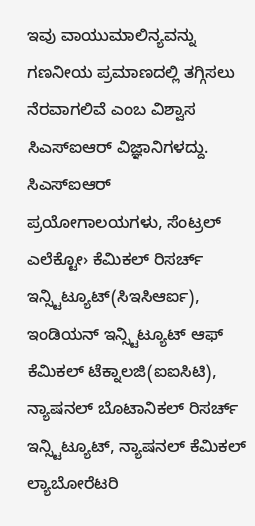ಇವು ವಾಯುಮಾಲಿನ್ಯವನ್ನು ಗಣನೀಯ ಪ್ರಮಾಣದಲ್ಲಿ ತಗ್ಗಿಸಲು ನೆರವಾಗಲಿವೆ ಎಂಬ ವಿಶ್ವಾಸ ಸಿಎಸ್ಐಆರ್ ವಿಜ್ಞಾನಿಗಳದ್ದು. ಸಿಎಸ್ಐಆರ್ ಪ್ರಯೋಗಾಲಯಗಳು, ಸೆಂಟ್ರಲ್ ಎಲೆಕ್ಟೋ› ಕೆಮಿಕಲ್ ರಿಸರ್ಚ್ ಇನ್ಸ್ಟಿಟ್ಯೂಟ್(ಸಿಇಸಿಆರ್ಐ), ಇಂಡಿಯನ್ ಇನ್ಸ್ಟಿಟ್ಯೂಟ್ ಆಫ್ ಕೆಮಿಕಲ್ ಟೆಕ್ನಾಲಜಿ(ಐಐಸಿಟಿ), ನ್ಯಾಷನಲ್ ಬೊಟಾನಿಕಲ್ ರಿಸರ್ಚ್ ಇನ್ಸ್ಟಿಟ್ಯೂಟ್, ನ್ಯಾಷನಲ್ ಕೆಮಿಕಲ್ ಲ್ಯಾಬೋರೆಟರಿ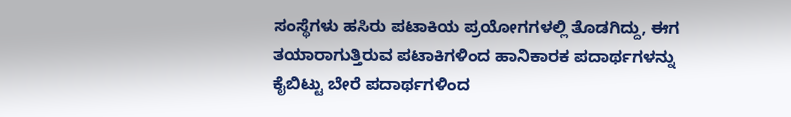ಸಂಸ್ಥೆಗಳು ಹಸಿರು ಪಟಾಕಿಯ ಪ್ರಯೋಗಗಳಲ್ಲಿ ತೊಡಗಿದ್ದು, ಈಗ ತಯಾರಾಗುತ್ತಿರುವ ಪಟಾಕಿಗಳಿಂದ ಹಾನಿಕಾರಕ ಪದಾರ್ಥಗಳನ್ನು ಕೈಬಿಟ್ಟು ಬೇರೆ ಪದಾರ್ಥಗಳಿಂದ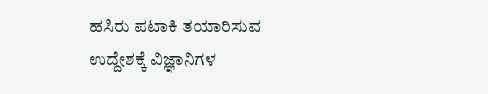ಹಸಿರು ಪಟಾಕಿ ತಯಾರಿಸುವ ಉದ್ದೇಶಕ್ಕೆ ವಿಜ್ಞಾನಿಗಳ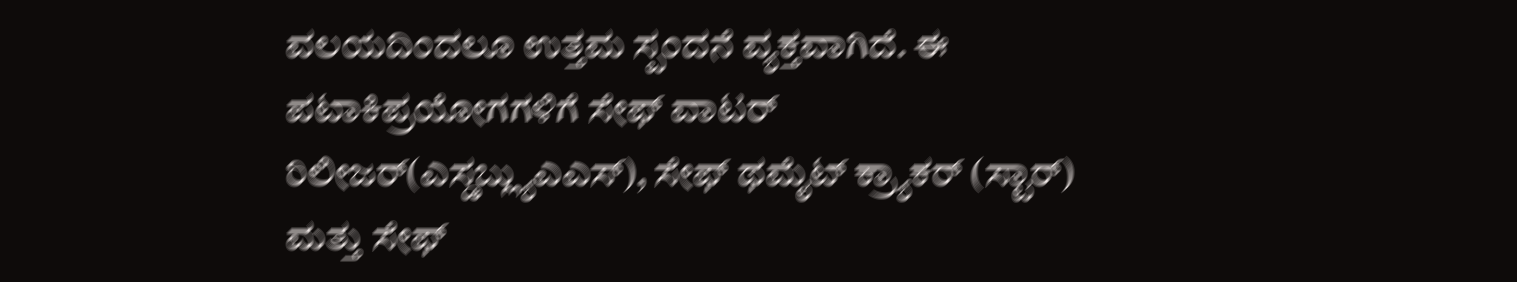ವಲಯದಿಂದಲೂ ಉತ್ತಮ ಸ್ಪಂದನೆ ವ್ಯಕ್ತವಾಗಿದೆ. ಈ ಪಟಾಕಿಪ್ರಯೋಗಗಳಿಗೆ ಸೇಫ್ ವಾಟರ್ ರಿಲೀಜರ್(ಎಸ್ಡಬ್ಲ್ಯುಎಎಸ್), ಸೇಫ್ ಥಮೈಟ್ ಕ್ರ್ಯಾಕರ್ (ಸ್ಟಾರ್) ಮತ್ತು ಸೇಫ್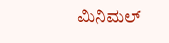ಮಿನಿಮಲ್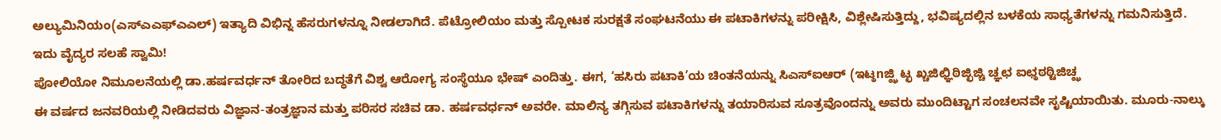ಅಲ್ಯುಮಿನಿಯಂ(ಎಸ್ಎಎಫ್ಎಎಲ್) ಇತ್ಯಾದಿ ವಿಭಿನ್ನ ಹೆಸರುಗಳನ್ನೂ ನೀಡಲಾಗಿದೆ. ಪೆಟ್ರೋಲಿಯಂ ಮತ್ತು ಸ್ಪೋಟಕ ಸುರಕ್ಷತೆ ಸಂಘಟನೆಯು ಈ ಪಟಾಕಿಗಳನ್ನು ಪರೀಕ್ಷಿಸಿ, ವಿಶ್ಲೇಷಿಸುತ್ತಿದ್ದು, ಭವಿಷ್ಯದಲ್ಲಿನ ಬಳಕೆಯ ಸಾಧ್ಯತೆಗಳನ್ನು ಗಮನಿಸುತ್ತಿದೆ.
ಇದು ವೈದ್ಯರ ಸಲಹೆ ಸ್ವಾಮಿ!
ಪೋಲಿಯೋ ನಿಮೂಲನೆಯಲ್ಲಿ ಡಾ.ಹರ್ಷವರ್ಧನ್ ತೋರಿದ ಬದ್ಧತೆಗೆ ವಿಶ್ವ ಆರೋಗ್ಯ ಸಂಸ್ಥೆಯೂ ಭೇಷ್ ಎಂದಿತ್ತು. ಈಗ, ‘ಹಸಿರು ಪಟಾಕಿ’ಯ ಚಿಂತನೆಯನ್ನು ಸಿಎಸ್ಐಆರ್ (ಇಟ್ಠnಜ್ಝಿ ಟ್ಛ ಖ್ಚಜಿಛ್ಞಿಠಿಜ್ಛಿಜ್ಚಿ ಚ್ಞಛ ಐಛ್ಠಠಠ್ಟಿಜಿಚ್ಝ
ಈ ವರ್ಷದ ಜನವರಿಯಲ್ಲಿ ನೀಡಿದವರು ವಿಜ್ಞಾನ-ತಂತ್ರಜ್ಞಾನ ಮತ್ತು ಪರಿಸರ ಸಚಿವ ಡಾ. ಹರ್ಷವರ್ಧನ್ ಅವರೇ. ಮಾಲಿನ್ಯ ತಗ್ಗಿಸುವ ಪಟಾಕಿಗಳನ್ನು ತಯಾರಿಸುವ ಸೂತ್ರವೊಂದನ್ನು ಅವರು ಮುಂದಿಟ್ಟಾಗ ಸಂಚಲನವೇ ಸೃಷ್ಟಿಯಾಯಿತು. ಮೂರು-ನಾಲ್ಕು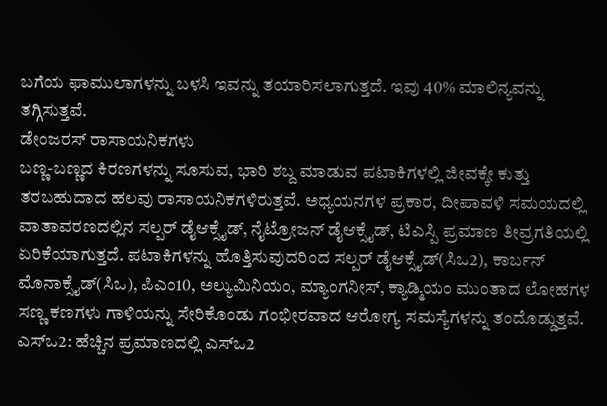ಬಗೆಯ ಫಾಮುಲಾಗಳನ್ನು ಬಳಸಿ ಇವನ್ನು ತಯಾರಿಸಲಾಗುತ್ತದೆ. ಇವು 40% ಮಾಲಿನ್ಯವನ್ನು ತಗ್ಗಿಸುತ್ತವೆ.
ಡೇಂಜರಸ್ ರಾಸಾಯನಿಕಗಳು
ಬಣ್ಣ-ಬಣ್ಣದ ಕಿರಣಗಳನ್ನು ಸೂಸುವ, ಭಾರಿ ಶಬ್ದ ಮಾಡುವ ಪಟಾಕಿಗಳಲ್ಲಿ ಜೀವಕ್ಕೇ ಕುತ್ತು ತರಬಹುದಾದ ಹಲವು ರಾಸಾಯನಿಕಗಳಿರುತ್ತವೆ. ಅಧ್ಯಯನಗಳ ಪ್ರಕಾರ, ದೀಪಾವಳಿ ಸಮಯದಲ್ಲಿ ವಾತಾವರಣದಲ್ಲಿನ ಸಲ್ಪರ್ ಡೈಆಕ್ಸೈಡ್, ನೈಟ್ರೋಜನ್ ಡೈಆಕ್ಸೈಡ್, ಟಿಎಸ್ಪಿ ಪ್ರಮಾಣ ತೀವ್ರಗತಿಯಲ್ಲಿ ಏರಿಕೆಯಾಗುತ್ತದೆ. ಪಟಾಕಿಗಳನ್ನು ಹೊತ್ತಿಸುವುದರಿಂದ ಸಲ್ಪರ್ ಡೈಆಕ್ಸೈಡ್(ಸಿಒ2), ಕಾರ್ಬನ್ ಮೊನಾಕ್ಸೈಡ್(ಸಿಒ), ಪಿಎಂ10, ಅಲ್ಯುಮಿನಿಯಂ, ಮ್ಯಾಂಗನೀಸ್, ಕ್ಯಾಡ್ಮಿಯಂ ಮುಂತಾದ ಲೋಹಗಳ ಸಣ್ಣ ಕಣಗಳು ಗಾಳಿಯನ್ನು ಸೇರಿಕೊಂಡು ಗಂಭೀರವಾದ ಆರೋಗ್ಯ ಸಮಸ್ಯೆಗಳನ್ನು ತಂದೊಡ್ಡುತ್ತವೆ.
ಎಸ್ಒ2: ಹೆಚ್ಚಿನ ಪ್ರಮಾಣದಲ್ಲಿ ಎಸ್ಒ2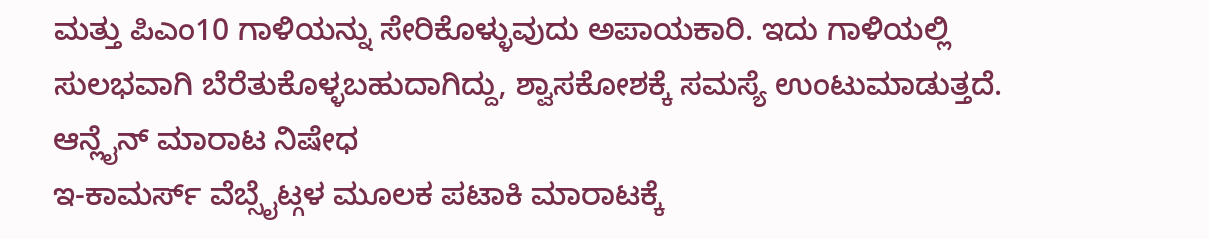ಮತ್ತು ಪಿಎಂ10 ಗಾಳಿಯನ್ನು ಸೇರಿಕೊಳ್ಳುವುದು ಅಪಾಯಕಾರಿ. ಇದು ಗಾಳಿಯಲ್ಲಿ ಸುಲಭವಾಗಿ ಬೆರೆತುಕೊಳ್ಳಬಹುದಾಗಿದ್ದು, ಶ್ವಾಸಕೋಶಕ್ಕೆ ಸಮಸ್ಯೆ ಉಂಟುಮಾಡುತ್ತದೆ.
ಆನ್ಲೈನ್ ಮಾರಾಟ ನಿಷೇಧ
ಇ-ಕಾಮರ್ಸ್ ವೆಬ್ಸೈಟ್ಗಳ ಮೂಲಕ ಪಟಾಕಿ ಮಾರಾಟಕ್ಕೆ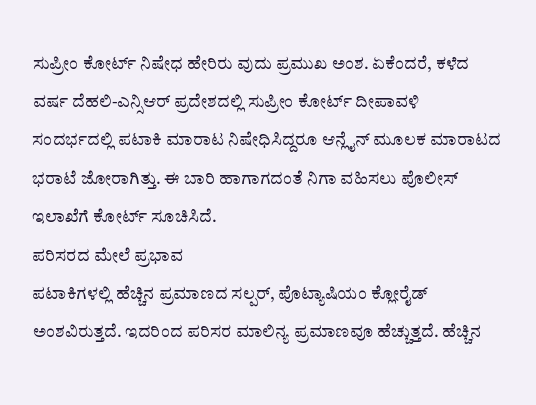ಸುಪ್ರೀಂ ಕೋರ್ಟ್ ನಿಷೇಧ ಹೇರಿರು ವುದು ಪ್ರಮುಖ ಅಂಶ. ಏಕೆಂದರೆ, ಕಳೆದ ವರ್ಷ ದೆಹಲಿ-ಎನ್ಸಿಆರ್ ಪ್ರದೇಶದಲ್ಲಿ ಸುಪ್ರೀಂ ಕೋರ್ಟ್ ದೀಪಾವಳಿ ಸಂದರ್ಭದಲ್ಲಿ ಪಟಾಕಿ ಮಾರಾಟ ನಿಷೇಧಿಸಿದ್ದರೂ ಆನ್ಲೈನ್ ಮೂಲಕ ಮಾರಾಟದ ಭರಾಟೆ ಜೋರಾಗಿತ್ತು. ಈ ಬಾರಿ ಹಾಗಾಗದಂತೆ ನಿಗಾ ವಹಿಸಲು ಪೊಲೀಸ್ ಇಲಾಖೆಗೆ ಕೋರ್ಟ್ ಸೂಚಿಸಿದೆ.
ಪರಿಸರದ ಮೇಲೆ ಪ್ರಭಾವ
ಪಟಾಕಿಗಳಲ್ಲಿ ಹೆಚ್ಚಿನ ಪ್ರಮಾಣದ ಸಲ್ಪರ್, ಪೊಟ್ಯಾಷಿಯಂ ಕ್ಲೋರೈಡ್ ಅಂಶವಿರುತ್ತದೆ. ಇದರಿಂದ ಪರಿಸರ ಮಾಲಿನ್ಯ ಪ್ರಮಾಣವೂ ಹೆಚ್ಚುತ್ತದೆ. ಹೆಚ್ಚಿನ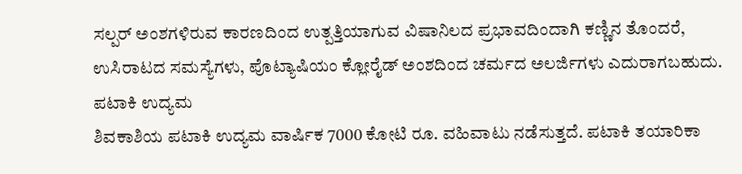ಸಲ್ಪರ್ ಅಂಶಗಳಿರುವ ಕಾರಣದಿಂದ ಉತ್ಪತ್ತಿಯಾಗುವ ವಿಷಾನಿಲದ ಪ್ರಭಾವದಿಂದಾಗಿ ಕಣ್ಣಿನ ತೊಂದರೆ, ಉಸಿರಾಟದ ಸಮಸ್ಯೆಗಳು, ಪೊಟ್ಯಾಷಿಯಂ ಕ್ಲೋರೈಡ್ ಅಂಶದಿಂದ ಚರ್ಮದ ಅಲರ್ಜಿಗಳು ಎದುರಾಗಬಹುದು.
ಪಟಾಕಿ ಉದ್ಯಮ
ಶಿವಕಾಶಿಯ ಪಟಾಕಿ ಉದ್ಯಮ ವಾರ್ಷಿಕ 7000 ಕೋಟಿ ರೂ. ವಹಿವಾಟು ನಡೆಸುತ್ತದೆ. ಪಟಾಕಿ ತಯಾರಿಕಾ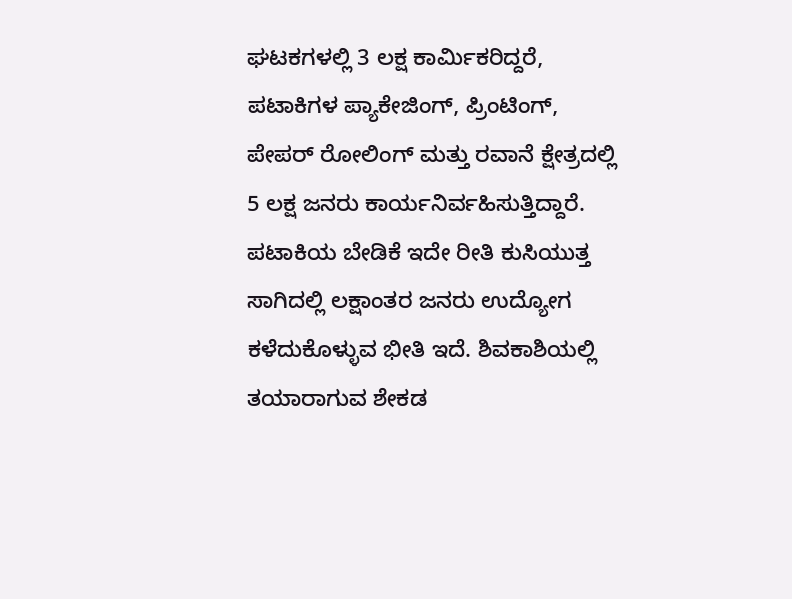ಘಟಕಗಳಲ್ಲಿ 3 ಲಕ್ಷ ಕಾರ್ವಿುಕರಿದ್ದರೆ, ಪಟಾಕಿಗಳ ಪ್ಯಾಕೇಜಿಂಗ್, ಪ್ರಿಂಟಿಂಗ್, ಪೇಪರ್ ರೋಲಿಂಗ್ ಮತ್ತು ರವಾನೆ ಕ್ಷೇತ್ರದಲ್ಲಿ 5 ಲಕ್ಷ ಜನರು ಕಾರ್ಯನಿರ್ವಹಿಸುತ್ತಿದ್ದಾರೆ. ಪಟಾಕಿಯ ಬೇಡಿಕೆ ಇದೇ ರೀತಿ ಕುಸಿಯುತ್ತ ಸಾಗಿದಲ್ಲಿ ಲಕ್ಷಾಂತರ ಜನರು ಉದ್ಯೋಗ ಕಳೆದುಕೊಳ್ಳುವ ಭೀತಿ ಇದೆ. ಶಿವಕಾಶಿಯಲ್ಲಿ ತಯಾರಾಗುವ ಶೇಕಡ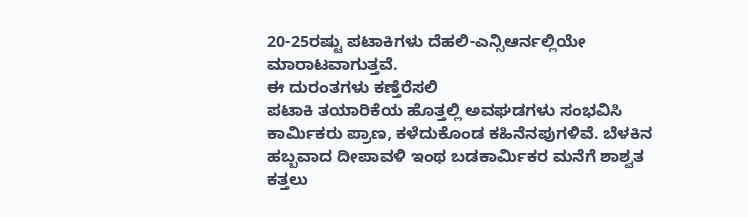20-25ರಷ್ಟು ಪಟಾಕಿಗಳು ದೆಹಲಿ-ಎನ್ಸಿಆರ್ನಲ್ಲಿಯೇ ಮಾರಾಟವಾಗುತ್ತವೆ.
ಈ ದುರಂತಗಳು ಕಣ್ತೆರೆಸಲಿ
ಪಟಾಕಿ ತಯಾರಿಕೆಯ ಹೊತ್ತಲ್ಲಿ ಅವಘಡಗಳು ಸಂಭವಿಸಿ ಕಾರ್ವಿುಕರು ಪ್ರಾಣ, ಕಳೆದುಕೊಂಡ ಕಹಿನೆನಪುಗಳಿವೆ. ಬೆಳಕಿನ ಹಬ್ಬವಾದ ದೀಪಾವಳಿ ಇಂಥ ಬಡಕಾರ್ವಿುಕರ ಮನೆಗೆ ಶಾಶ್ವತ ಕತ್ತಲು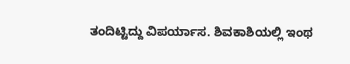ತಂದಿಟ್ಟಿದ್ದು ವಿಪರ್ಯಾಸ. ಶಿವಕಾಶಿಯಲ್ಲಿ ಇಂಥ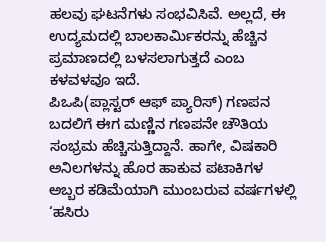ಹಲವು ಘಟನೆಗಳು ಸಂಭವಿಸಿವೆ. ಅಲ್ಲದೆ, ಈ ಉದ್ಯಮದಲ್ಲಿ ಬಾಲಕಾರ್ವಿುಕರನ್ನು ಹೆಚ್ಚಿನ ಪ್ರಮಾಣದಲ್ಲಿ ಬಳಸಲಾಗುತ್ತದೆ ಎಂಬ ಕಳವಳವೂ ಇದೆ.
ಪಿಒಪಿ(ಪ್ಲಾಸ್ಟರ್ ಆಫ್ ಪ್ಯಾರಿಸ್) ಗಣಪನ ಬದಲಿಗೆ ಈಗ ಮಣ್ಣಿನ ಗಣಪನೇ ಚೌತಿಯ ಸಂಭ್ರಮ ಹೆಚ್ಚಿಸುತ್ತಿದ್ದಾನೆ. ಹಾಗೇ, ವಿಷಕಾರಿ ಅನಿಲಗಳನ್ನು ಹೊರ ಹಾಕುವ ಪಟಾಕಿಗಳ ಅಬ್ಬರ ಕಡಿಮೆಯಾಗಿ ಮುಂಬರುವ ವರ್ಷಗಳಲ್ಲಿ ‘ಹಸಿರು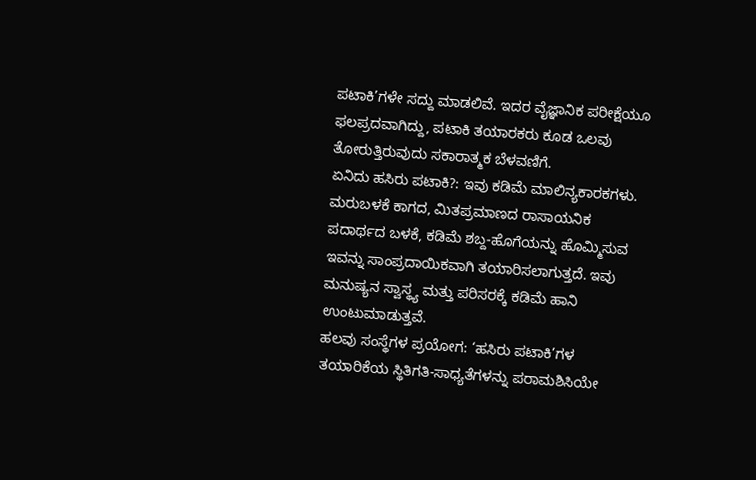ಪಟಾಕಿ’ಗಳೇ ಸದ್ದು ಮಾಡಲಿವೆ. ಇದರ ವೈಜ್ಞಾನಿಕ ಪರೀಕ್ಷೆಯೂ ಫಲಪ್ರದವಾಗಿದ್ದು, ಪಟಾಕಿ ತಯಾರಕರು ಕೂಡ ಒಲವು ತೋರುತ್ತಿರುವುದು ಸಕಾರಾತ್ಮಕ ಬೆಳವಣಿಗೆ.
ಏನಿದು ಹಸಿರು ಪಟಾಕಿ?: ಇವು ಕಡಿಮೆ ಮಾಲಿನ್ಯಕಾರಕಗಳು. ಮರುಬಳಕೆ ಕಾಗದ, ಮಿತಪ್ರಮಾಣದ ರಾಸಾಯನಿಕ ಪದಾರ್ಥದ ಬಳಕೆ, ಕಡಿಮೆ ಶಬ್ದ-ಹೊಗೆಯನ್ನು ಹೊಮ್ಮಿಸುವ ಇವನ್ನು ಸಾಂಪ್ರದಾಯಿಕವಾಗಿ ತಯಾರಿಸಲಾಗುತ್ತದೆ. ಇವು ಮನುಷ್ಯನ ಸ್ವಾಸ್ಥ್ಯ ಮತ್ತು ಪರಿಸರಕ್ಕೆ ಕಡಿಮೆ ಹಾನಿ ಉಂಟುಮಾಡುತ್ತವೆ.
ಹಲವು ಸಂಸ್ಥೆಗಳ ಪ್ರಯೋಗ: ‘ಹಸಿರು ಪಟಾಕಿ’ಗಳ ತಯಾರಿಕೆಯ ಸ್ಥಿತಿಗತಿ-ಸಾಧ್ಯತೆಗಳನ್ನು ಪರಾಮಶಿಸಿಯೇ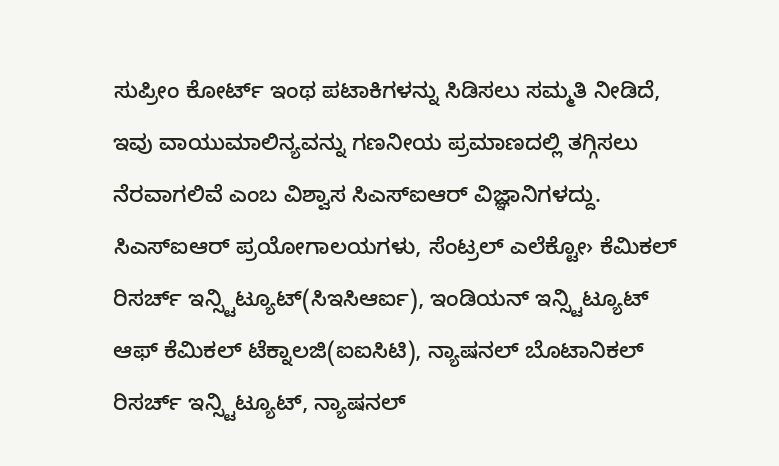ಸುಪ್ರೀಂ ಕೋರ್ಟ್ ಇಂಥ ಪಟಾಕಿಗಳನ್ನು ಸಿಡಿಸಲು ಸಮ್ಮತಿ ನೀಡಿದೆ, ಇವು ವಾಯುಮಾಲಿನ್ಯವನ್ನು ಗಣನೀಯ ಪ್ರಮಾಣದಲ್ಲಿ ತಗ್ಗಿಸಲು ನೆರವಾಗಲಿವೆ ಎಂಬ ವಿಶ್ವಾಸ ಸಿಎಸ್ಐಆರ್ ವಿಜ್ಞಾನಿಗಳದ್ದು. ಸಿಎಸ್ಐಆರ್ ಪ್ರಯೋಗಾಲಯಗಳು, ಸೆಂಟ್ರಲ್ ಎಲೆಕ್ಟೋ› ಕೆಮಿಕಲ್ ರಿಸರ್ಚ್ ಇನ್ಸ್ಟಿಟ್ಯೂಟ್(ಸಿಇಸಿಆರ್ಐ), ಇಂಡಿಯನ್ ಇನ್ಸ್ಟಿಟ್ಯೂಟ್ ಆಫ್ ಕೆಮಿಕಲ್ ಟೆಕ್ನಾಲಜಿ(ಐಐಸಿಟಿ), ನ್ಯಾಷನಲ್ ಬೊಟಾನಿಕಲ್ ರಿಸರ್ಚ್ ಇನ್ಸ್ಟಿಟ್ಯೂಟ್, ನ್ಯಾಷನಲ್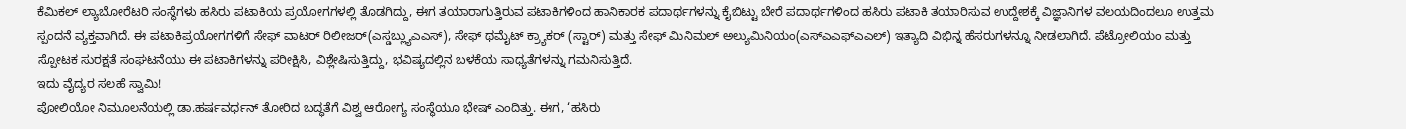ಕೆಮಿಕಲ್ ಲ್ಯಾಬೋರೆಟರಿ ಸಂಸ್ಥೆಗಳು ಹಸಿರು ಪಟಾಕಿಯ ಪ್ರಯೋಗಗಳಲ್ಲಿ ತೊಡಗಿದ್ದು, ಈಗ ತಯಾರಾಗುತ್ತಿರುವ ಪಟಾಕಿಗಳಿಂದ ಹಾನಿಕಾರಕ ಪದಾರ್ಥಗಳನ್ನು ಕೈಬಿಟ್ಟು ಬೇರೆ ಪದಾರ್ಥಗಳಿಂದ ಹಸಿರು ಪಟಾಕಿ ತಯಾರಿಸುವ ಉದ್ದೇಶಕ್ಕೆ ವಿಜ್ಞಾನಿಗಳ ವಲಯದಿಂದಲೂ ಉತ್ತಮ ಸ್ಪಂದನೆ ವ್ಯಕ್ತವಾಗಿದೆ. ಈ ಪಟಾಕಿಪ್ರಯೋಗಗಳಿಗೆ ಸೇಫ್ ವಾಟರ್ ರಿಲೀಜರ್(ಎಸ್ಡಬ್ಲ್ಯುಎಎಸ್), ಸೇಫ್ ಥಮೈಟ್ ಕ್ರ್ಯಾಕರ್ (ಸ್ಟಾರ್) ಮತ್ತು ಸೇಫ್ ಮಿನಿಮಲ್ ಅಲ್ಯುಮಿನಿಯಂ(ಎಸ್ಎಎಫ್ಎಎಲ್) ಇತ್ಯಾದಿ ವಿಭಿನ್ನ ಹೆಸರುಗಳನ್ನೂ ನೀಡಲಾಗಿದೆ. ಪೆಟ್ರೋಲಿಯಂ ಮತ್ತು ಸ್ಪೋಟಕ ಸುರಕ್ಷತೆ ಸಂಘಟನೆಯು ಈ ಪಟಾಕಿಗಳನ್ನು ಪರೀಕ್ಷಿಸಿ, ವಿಶ್ಲೇಷಿಸುತ್ತಿದ್ದು, ಭವಿಷ್ಯದಲ್ಲಿನ ಬಳಕೆಯ ಸಾಧ್ಯತೆಗಳನ್ನು ಗಮನಿಸುತ್ತಿದೆ.
ಇದು ವೈದ್ಯರ ಸಲಹೆ ಸ್ವಾಮಿ!
ಪೋಲಿಯೋ ನಿಮೂಲನೆಯಲ್ಲಿ ಡಾ.ಹರ್ಷವರ್ಧನ್ ತೋರಿದ ಬದ್ಧತೆಗೆ ವಿಶ್ವ ಆರೋಗ್ಯ ಸಂಸ್ಥೆಯೂ ಭೇಷ್ ಎಂದಿತ್ತು. ಈಗ, ‘ಹಸಿರು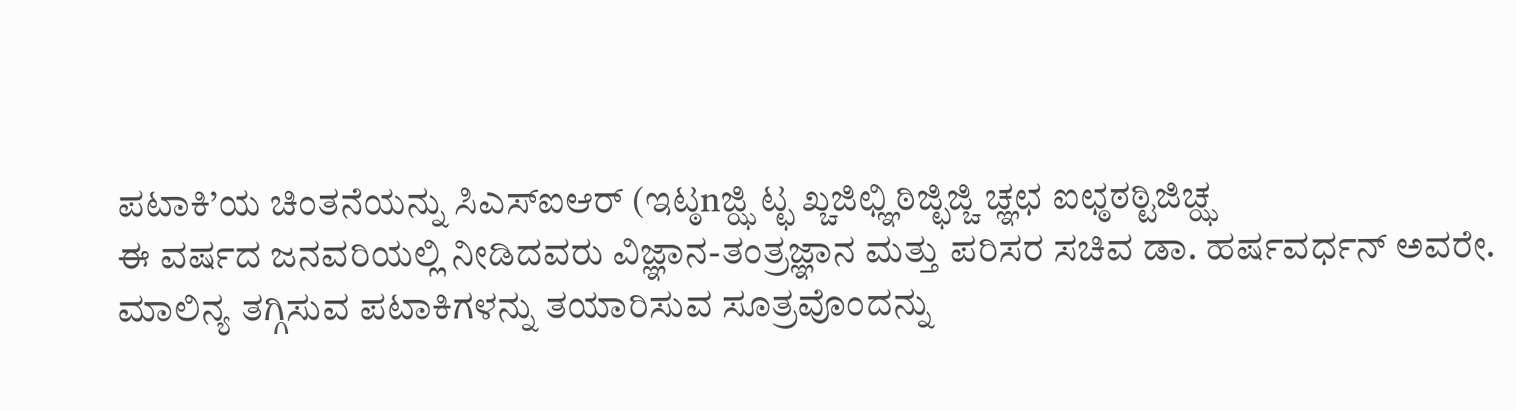ಪಟಾಕಿ’ಯ ಚಿಂತನೆಯನ್ನು ಸಿಎಸ್ಐಆರ್ (ಇಟ್ಠnಜ್ಝಿ ಟ್ಛ ಖ್ಚಜಿಛ್ಞಿಠಿಜ್ಛಿಜ್ಚಿ ಚ್ಞಛ ಐಛ್ಠಠಠ್ಟಿಜಿಚ್ಝ
ಈ ವರ್ಷದ ಜನವರಿಯಲ್ಲಿ ನೀಡಿದವರು ವಿಜ್ಞಾನ-ತಂತ್ರಜ್ಞಾನ ಮತ್ತು ಪರಿಸರ ಸಚಿವ ಡಾ. ಹರ್ಷವರ್ಧನ್ ಅವರೇ. ಮಾಲಿನ್ಯ ತಗ್ಗಿಸುವ ಪಟಾಕಿಗಳನ್ನು ತಯಾರಿಸುವ ಸೂತ್ರವೊಂದನ್ನು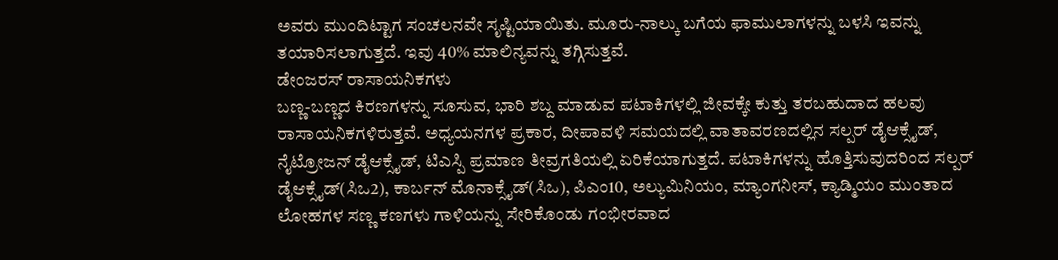ಅವರು ಮುಂದಿಟ್ಟಾಗ ಸಂಚಲನವೇ ಸೃಷ್ಟಿಯಾಯಿತು. ಮೂರು-ನಾಲ್ಕು ಬಗೆಯ ಫಾಮುಲಾಗಳನ್ನು ಬಳಸಿ ಇವನ್ನು ತಯಾರಿಸಲಾಗುತ್ತದೆ. ಇವು 40% ಮಾಲಿನ್ಯವನ್ನು ತಗ್ಗಿಸುತ್ತವೆ.
ಡೇಂಜರಸ್ ರಾಸಾಯನಿಕಗಳು
ಬಣ್ಣ-ಬಣ್ಣದ ಕಿರಣಗಳನ್ನು ಸೂಸುವ, ಭಾರಿ ಶಬ್ದ ಮಾಡುವ ಪಟಾಕಿಗಳಲ್ಲಿ ಜೀವಕ್ಕೇ ಕುತ್ತು ತರಬಹುದಾದ ಹಲವು ರಾಸಾಯನಿಕಗಳಿರುತ್ತವೆ. ಅಧ್ಯಯನಗಳ ಪ್ರಕಾರ, ದೀಪಾವಳಿ ಸಮಯದಲ್ಲಿ ವಾತಾವರಣದಲ್ಲಿನ ಸಲ್ಪರ್ ಡೈಆಕ್ಸೈಡ್, ನೈಟ್ರೋಜನ್ ಡೈಆಕ್ಸೈಡ್, ಟಿಎಸ್ಪಿ ಪ್ರಮಾಣ ತೀವ್ರಗತಿಯಲ್ಲಿ ಏರಿಕೆಯಾಗುತ್ತದೆ. ಪಟಾಕಿಗಳನ್ನು ಹೊತ್ತಿಸುವುದರಿಂದ ಸಲ್ಪರ್ ಡೈಆಕ್ಸೈಡ್(ಸಿಒ2), ಕಾರ್ಬನ್ ಮೊನಾಕ್ಸೈಡ್(ಸಿಒ), ಪಿಎಂ10, ಅಲ್ಯುಮಿನಿಯಂ, ಮ್ಯಾಂಗನೀಸ್, ಕ್ಯಾಡ್ಮಿಯಂ ಮುಂತಾದ ಲೋಹಗಳ ಸಣ್ಣ ಕಣಗಳು ಗಾಳಿಯನ್ನು ಸೇರಿಕೊಂಡು ಗಂಭೀರವಾದ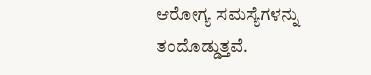ಆರೋಗ್ಯ ಸಮಸ್ಯೆಗಳನ್ನು ತಂದೊಡ್ಡುತ್ತವೆ.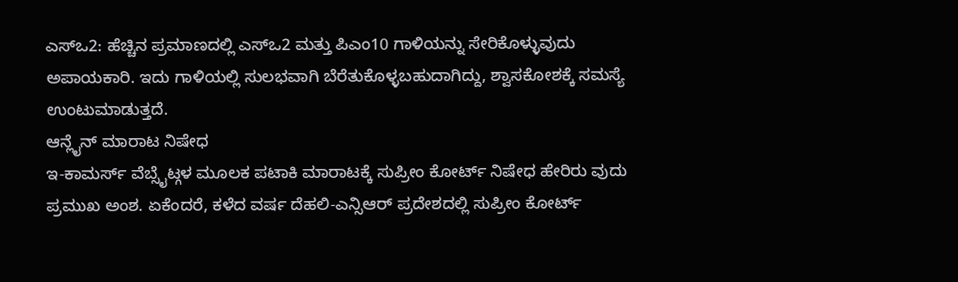ಎಸ್ಒ2: ಹೆಚ್ಚಿನ ಪ್ರಮಾಣದಲ್ಲಿ ಎಸ್ಒ2 ಮತ್ತು ಪಿಎಂ10 ಗಾಳಿಯನ್ನು ಸೇರಿಕೊಳ್ಳುವುದು ಅಪಾಯಕಾರಿ. ಇದು ಗಾಳಿಯಲ್ಲಿ ಸುಲಭವಾಗಿ ಬೆರೆತುಕೊಳ್ಳಬಹುದಾಗಿದ್ದು, ಶ್ವಾಸಕೋಶಕ್ಕೆ ಸಮಸ್ಯೆ ಉಂಟುಮಾಡುತ್ತದೆ.
ಆನ್ಲೈನ್ ಮಾರಾಟ ನಿಷೇಧ
ಇ-ಕಾಮರ್ಸ್ ವೆಬ್ಸೈಟ್ಗಳ ಮೂಲಕ ಪಟಾಕಿ ಮಾರಾಟಕ್ಕೆ ಸುಪ್ರೀಂ ಕೋರ್ಟ್ ನಿಷೇಧ ಹೇರಿರು ವುದು ಪ್ರಮುಖ ಅಂಶ. ಏಕೆಂದರೆ, ಕಳೆದ ವರ್ಷ ದೆಹಲಿ-ಎನ್ಸಿಆರ್ ಪ್ರದೇಶದಲ್ಲಿ ಸುಪ್ರೀಂ ಕೋರ್ಟ್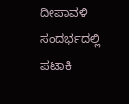ದೀಪಾವಳಿ ಸಂದರ್ಭದಲ್ಲಿ ಪಟಾಕಿ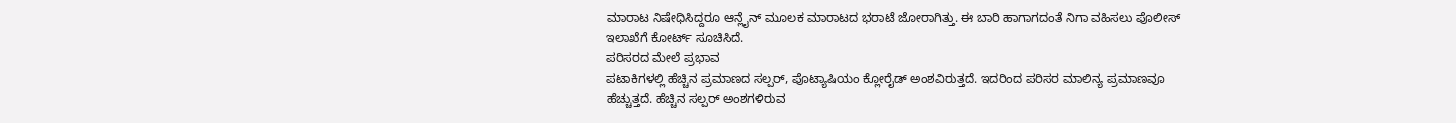ಮಾರಾಟ ನಿಷೇಧಿಸಿದ್ದರೂ ಆನ್ಲೈನ್ ಮೂಲಕ ಮಾರಾಟದ ಭರಾಟೆ ಜೋರಾಗಿತ್ತು. ಈ ಬಾರಿ ಹಾಗಾಗದಂತೆ ನಿಗಾ ವಹಿಸಲು ಪೊಲೀಸ್ ಇಲಾಖೆಗೆ ಕೋರ್ಟ್ ಸೂಚಿಸಿದೆ.
ಪರಿಸರದ ಮೇಲೆ ಪ್ರಭಾವ
ಪಟಾಕಿಗಳಲ್ಲಿ ಹೆಚ್ಚಿನ ಪ್ರಮಾಣದ ಸಲ್ಪರ್, ಪೊಟ್ಯಾಷಿಯಂ ಕ್ಲೋರೈಡ್ ಅಂಶವಿರುತ್ತದೆ. ಇದರಿಂದ ಪರಿಸರ ಮಾಲಿನ್ಯ ಪ್ರಮಾಣವೂ ಹೆಚ್ಚುತ್ತದೆ. ಹೆಚ್ಚಿನ ಸಲ್ಪರ್ ಅಂಶಗಳಿರುವ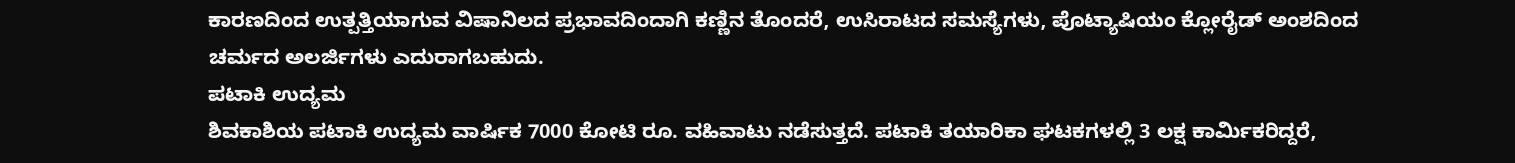ಕಾರಣದಿಂದ ಉತ್ಪತ್ತಿಯಾಗುವ ವಿಷಾನಿಲದ ಪ್ರಭಾವದಿಂದಾಗಿ ಕಣ್ಣಿನ ತೊಂದರೆ, ಉಸಿರಾಟದ ಸಮಸ್ಯೆಗಳು, ಪೊಟ್ಯಾಷಿಯಂ ಕ್ಲೋರೈಡ್ ಅಂಶದಿಂದ ಚರ್ಮದ ಅಲರ್ಜಿಗಳು ಎದುರಾಗಬಹುದು.
ಪಟಾಕಿ ಉದ್ಯಮ
ಶಿವಕಾಶಿಯ ಪಟಾಕಿ ಉದ್ಯಮ ವಾರ್ಷಿಕ 7000 ಕೋಟಿ ರೂ. ವಹಿವಾಟು ನಡೆಸುತ್ತದೆ. ಪಟಾಕಿ ತಯಾರಿಕಾ ಘಟಕಗಳಲ್ಲಿ 3 ಲಕ್ಷ ಕಾರ್ವಿುಕರಿದ್ದರೆ,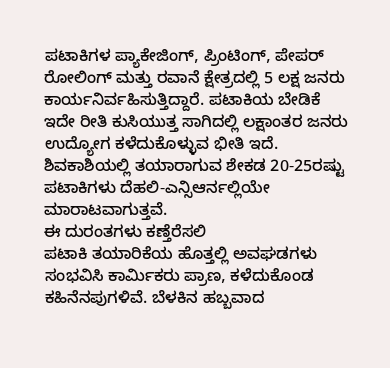ಪಟಾಕಿಗಳ ಪ್ಯಾಕೇಜಿಂಗ್, ಪ್ರಿಂಟಿಂಗ್, ಪೇಪರ್ ರೋಲಿಂಗ್ ಮತ್ತು ರವಾನೆ ಕ್ಷೇತ್ರದಲ್ಲಿ 5 ಲಕ್ಷ ಜನರು ಕಾರ್ಯನಿರ್ವಹಿಸುತ್ತಿದ್ದಾರೆ. ಪಟಾಕಿಯ ಬೇಡಿಕೆ ಇದೇ ರೀತಿ ಕುಸಿಯುತ್ತ ಸಾಗಿದಲ್ಲಿ ಲಕ್ಷಾಂತರ ಜನರು ಉದ್ಯೋಗ ಕಳೆದುಕೊಳ್ಳುವ ಭೀತಿ ಇದೆ. ಶಿವಕಾಶಿಯಲ್ಲಿ ತಯಾರಾಗುವ ಶೇಕಡ 20-25ರಷ್ಟು ಪಟಾಕಿಗಳು ದೆಹಲಿ-ಎನ್ಸಿಆರ್ನಲ್ಲಿಯೇ ಮಾರಾಟವಾಗುತ್ತವೆ.
ಈ ದುರಂತಗಳು ಕಣ್ತೆರೆಸಲಿ
ಪಟಾಕಿ ತಯಾರಿಕೆಯ ಹೊತ್ತಲ್ಲಿ ಅವಘಡಗಳು ಸಂಭವಿಸಿ ಕಾರ್ವಿುಕರು ಪ್ರಾಣ, ಕಳೆದುಕೊಂಡ ಕಹಿನೆನಪುಗಳಿವೆ. ಬೆಳಕಿನ ಹಬ್ಬವಾದ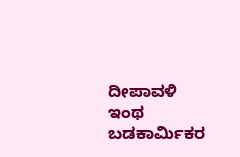ದೀಪಾವಳಿ ಇಂಥ ಬಡಕಾರ್ವಿುಕರ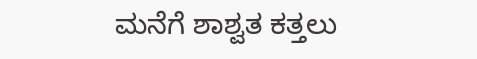ಮನೆಗೆ ಶಾಶ್ವತ ಕತ್ತಲು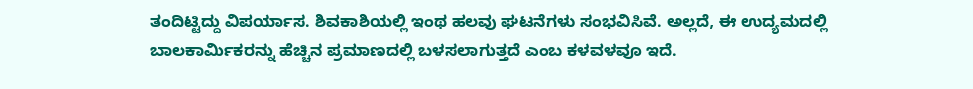ತಂದಿಟ್ಟಿದ್ದು ವಿಪರ್ಯಾಸ. ಶಿವಕಾಶಿಯಲ್ಲಿ ಇಂಥ ಹಲವು ಘಟನೆಗಳು ಸಂಭವಿಸಿವೆ. ಅಲ್ಲದೆ, ಈ ಉದ್ಯಮದಲ್ಲಿ ಬಾಲಕಾರ್ವಿುಕರನ್ನು ಹೆಚ್ಚಿನ ಪ್ರಮಾಣದಲ್ಲಿ ಬಳಸಲಾಗುತ್ತದೆ ಎಂಬ ಕಳವಳವೂ ಇದೆ.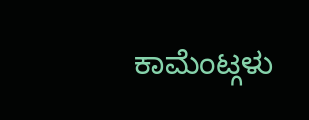ಕಾಮೆಂಟ್ಗಳು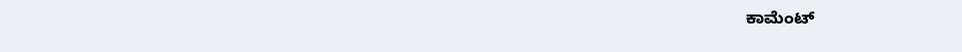ಕಾಮೆಂಟ್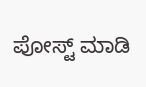ಪೋಸ್ಟ್ ಮಾಡಿ